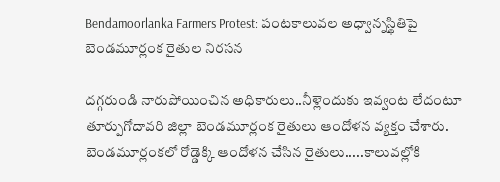Bendamoorlanka Farmers Protest: పంటకాలువల అధ్వాన్నస్థితిపై బెండమూర్లంక రైతుల నిరసన

దగ్గరుండి నారుపోయించిన అధికారులు..నీళ్లెందుకు ఇవ్వంట లేదంటూ తూర్పుగోదావరి జిల్లా బెండమూర్లంక రైతులు ఆందోళన వ్యక్తం చేశారు. బెండమూర్లంకలో రోడ్డెక్కి ఆందోళన చేసిన రైతులు.....కాలువల్లోకి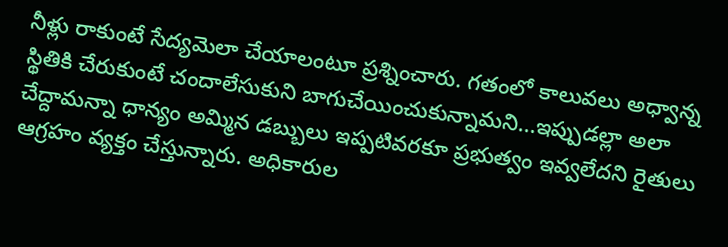నీళ్లు రాకుంటే సేద్యమెలా చేయాలంటూ ప్రశ్నించారు. గతంలో కాలువలు అధ్వాన్న స్థితికి చేరుకుంటే చందాలేసుకుని బాగుచేయించుకున్నామని...ఇప్పుడల్లా అలా చేద్దామన్నా ధాన్యం అమ్మిన డబ్బులు ఇప్పటివరకూ ప్రభుత్వం ఇవ్వలేదని రైతులు ఆగ్రహం వ్యక్తం చేస్తున్నారు. అధికారుల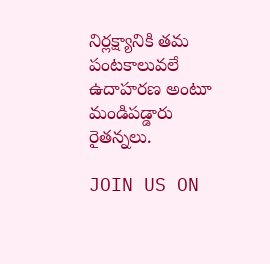నిర్లక్ష్యానికి తమ పంటకాలువలే ఉదాహరణ అంటూ మండిపడ్డారు రైతన్నలు.

JOIN US ON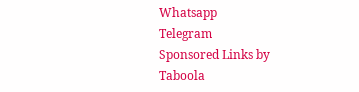Whatsapp
Telegram
Sponsored Links by Taboola